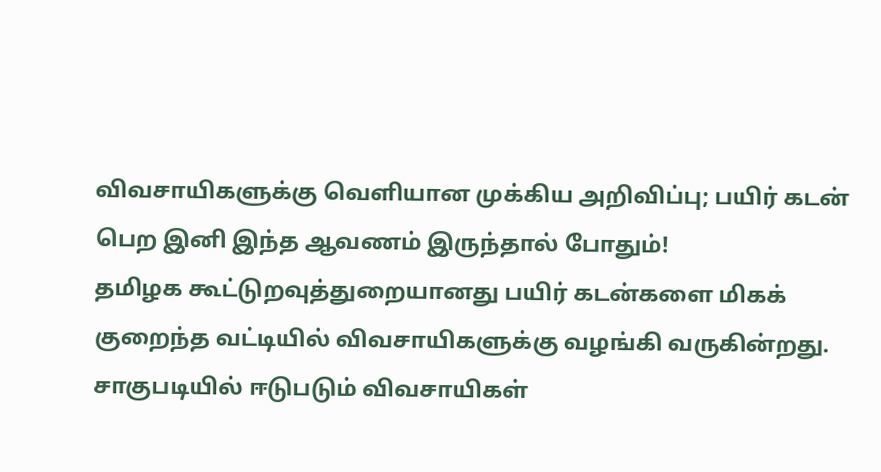விவசாயிகளுக்கு வெளியான முக்கிய அறிவிப்பு; பயிர் கடன் பெற இனி இந்த ஆவணம் இருந்தால் போதும்!
தமிழக கூட்டுறவுத்துறையானது பயிர் கடன்களை மிகக் குறைந்த வட்டியில் விவசாயிகளுக்கு வழங்கி வருகின்றது. சாகுபடியில் ஈடுபடும் விவசாயிகள்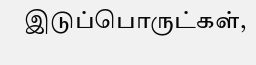இடுப்பொருட்கள்,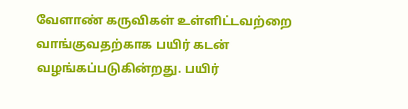வேளாண் கருவிகள் உள்ளிட்டவற்றை வாங்குவதற்காக பயிர் கடன் வழங்கப்படுகின்றது. பயிர்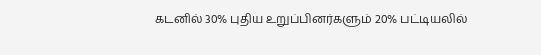கடனில் 30% புதிய உறுப்பினர்களும் 20% பட்டியலில்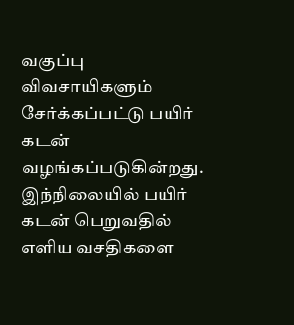வகுப்பு விவசாயிகளும் சேர்க்கப்பட்டு பயிர் கடன் வழங்கப்படுகின்றது. இந்நிலையில் பயிர் கடன் பெறுவதில் எளிய வசதிகளை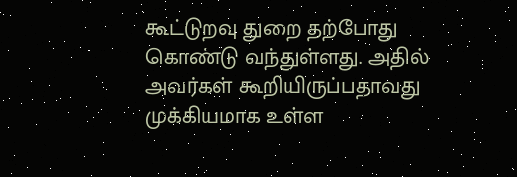கூட்டுறவு துறை தற்போது கொண்டு வந்துள்ளது. அதில் அவர்கள் கூறியிருப்பதாவது முக்கியமாக உள்ள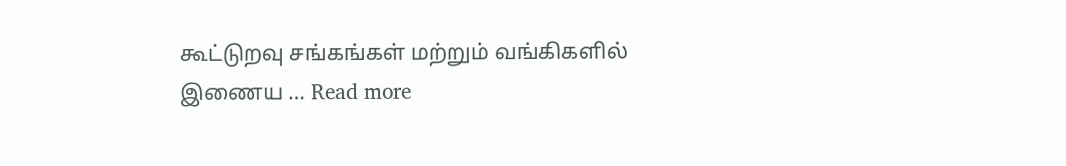கூட்டுறவு சங்கங்கள் மற்றும் வங்கிகளில் இணைய … Read more